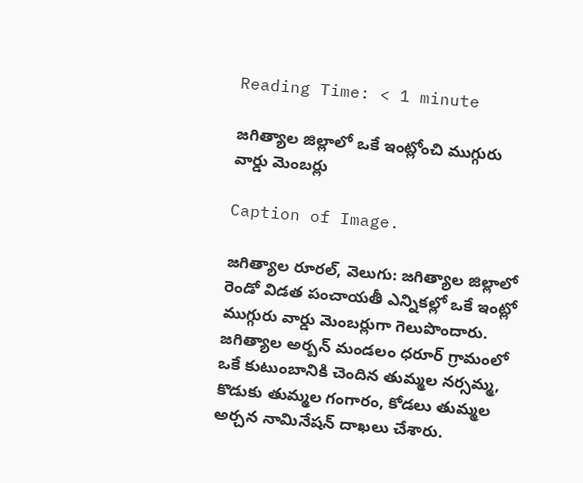Reading Time: < 1 minute

జగిత్యాల జిల్లాలో ఒకే ఇంట్లోంచి ముగ్గురు వార్డు మెంబర్లు

Caption of Image.

జగిత్యాల రూరల్, వెలుగు: జగిత్యాల జిల్లాలో  రెండో విడత పంచాయతీ ఎన్నికల్లో ఒకే ఇంట్లో ముగ్గురు వార్డు మెంబర్లుగా గెలుపొందారు. జగిత్యాల అర్బన్ మండలం ధరూర్ గ్రామంలో ఒకే కుటుంబానికి చెందిన తుమ్మల నర్సమ్మ, కొడుకు తుమ్మల గంగారం, కోడలు తుమ్మల అర్చన నామినేషన్ దాఖలు చేశారు.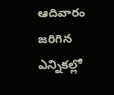ఆదివారం జరిగిన ఎన్నికల్లో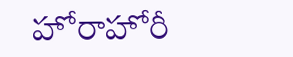హోరాహోరీ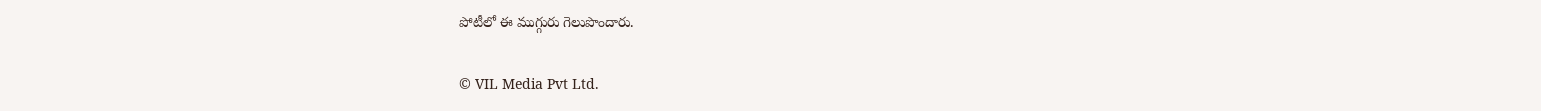పోటీలో ఈ ముగ్గురు గెలుపొందారు.

© VIL Media Pvt Ltd.